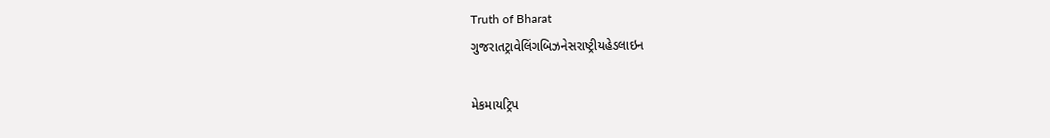Truth of Bharat
ગુજરાતટ્રાવેલિંગબિઝનેસરાષ્ટ્રીયહેડલાઇન

મેકમાયટ્રિપ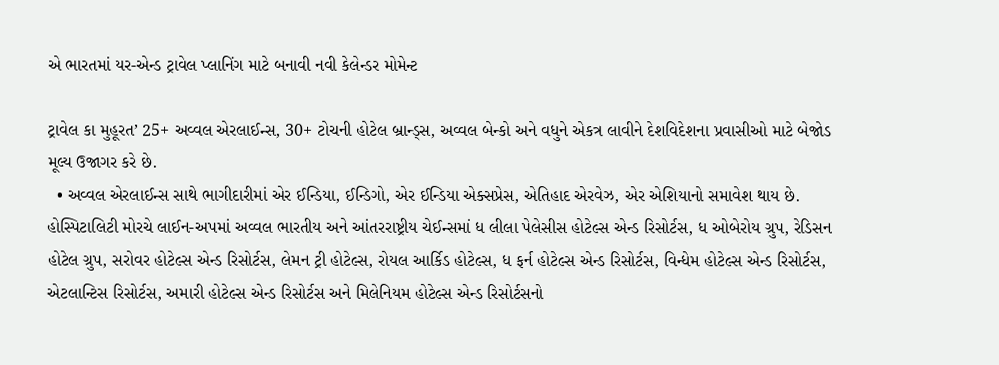એ ભારતમાં યર-એન્ડ ટ્રાવેલ પ્લાનિંગ માટે બનાવી નવી કેલેન્ડર મોમેન્ટ

ટ્રાવેલ કા મુહૂરત’ 25+ અવ્વલ એરલાઈન્સ, 30+ ટોચની હોટેલ બ્રાન્ડ્સ, અવ્વલ બેન્કો અને વધુને એકત્ર લાવીને દેશવિદેશના પ્રવાસીઓ માટે બેજોડ મૂલ્ય ઉજાગર કરે છે.
  • અવ્વલ એરલાઈન્સ સાથે ભાગીદારીમાં એર ઈન્ડિયા, ઈન્ડિગો, એર ઈન્ડિયા એક્સપ્રેસ, એતિહાદ એરવેઝ, એર એશિયાનો સમાવેશ થાય છે. હોસ્પિટાલિટી મોરચે લાઈન-અપમાં અવ્વલ ભારતીય અને આંતરરાષ્ટ્રીય ચેઈન્સમાં ધ લીલા પેલેસીસ હોટેલ્સ એન્ડ રિસોર્ટસ, ધ ઓબેરોય ગ્રુપ, રેડિસન હોટેલ ગ્રુપ, સરોવર હોટેલ્સ એન્ડ રિસોર્ટસ, લેમન ટ્રી હોટેલ્સ, રોયલ આર્કિડ હોટેલ્સ, ધ ફર્ન હોટેલ્સ એન્ડ રિસોર્ટસ, વિન્ધેમ હોટેલ્સ એન્ડ રિસોર્ટસ, એટલાન્ટિસ રિસોર્ટસ, અમારી હોટેલ્સ એન્ડ રિસોર્ટસ અને મિલેનિયમ હોટેલ્સ એન્ડ રિસોર્ટસનો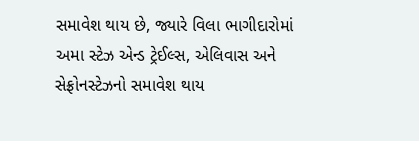સમાવેશ થાય છે, જ્યારે વિલા ભાગીદારોમાં અમા સ્ટેઝ એન્ડ ટ્રેઈલ્સ, એલિવાસ અને સેફ્રોનસ્ટેઝનો સમાવેશ થાય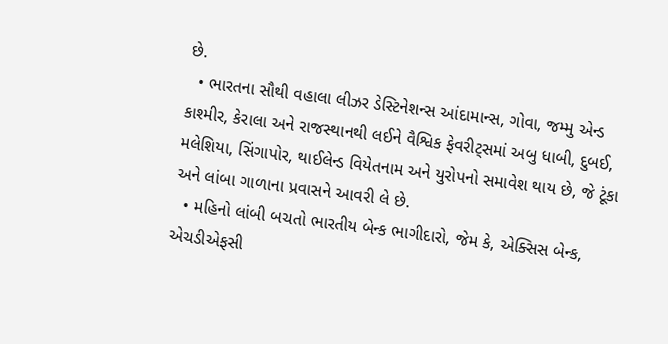છે.
  • ભારતના સૌથી વહાલા લીઝર ડેસ્ટિનેશન્સ આંદામાન્સ, ગોવા, જમ્મુ એન્ડ કાશ્મીર, કેરાલા અને રાજસ્થાનથી લઈને વૈશ્વિક ફેવરીટ્સમાં અબુ ધાબી, દુબઈ, મલેશિયા, સિંગાપોર, થાઈલેન્ડ વિયેતનામ અને યુરોપનો સમાવેશ થાય છે, જે ટૂંકા અને લાંબા ગાળાના પ્રવાસને આવરી લે છે.
  • મહિનો લાંબી બચતો ભારતીય બેન્ક ભાગીદારો, જેમ કે, એક્સિસ બેન્ક, એચડીએફસી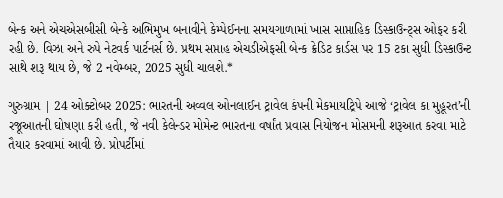બેન્ક અને એચએસબીસી બેન્કે અભિમુખ બનાવીને કેમ્પેઈનના સમયગાળામાં ખાસ સાપ્તાહિક ડિસ્કાઉન્ટ્સ ઓફર કરી રહી છે. વિઝા અને રુપે નેટવર્ક પાર્ટનર્સ છે. પ્રથમ સપ્તાહ એચડીએફસી બેન્ક ક્રેડિટ કાર્ડસ પર 15 ટકા સુધી ડિસ્કાઉન્ટ સાથે શરૂ થાય છે, જે 2 નવેમ્બર, 2025 સુધી ચાલશે.*

ગુરુગ્રામ | 24 ઓક્ટોબર 2025: ભારતની અવ્વલ ઓનલાઈન ટ્રાવેલ કંપની મેકમાયટ્રિપે આજે ‘ટ્રાવેલ કા મુહૂરત’ની રજૂઆતની ઘોષણા કરી હતી, જે નવી કેલેન્ડર મોમેન્ટ ભારતના વર્ષાંત પ્રવાસ નિયોજન મોસમની શરૂઆત કરવા માટે તૈયાર કરવામાં આવી છે. પ્રોપર્ટીમાં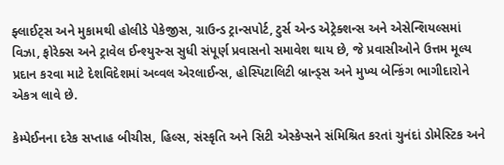ફ્લાઈટ્સ અને મુકામથી હોલીડે પેકેજીસ, ગ્રાઉન્ડ ટ્રાન્સપોર્ટ, ટુર્સ એન્ડ એટ્રેક્શન્સ અને એસેન્શિયલ્સમાં વિઝા, ફોરેક્સ અને ટ્રાવેલ ઈન્શ્યુરન્સ સુધી સંપૂર્ણ પ્રવાસનો સમાવેશ થાય છે, જે પ્રવાસીઓને ઉત્તમ મૂલ્ય પ્રદાન કરવા માટે દેશવિદેશમાં અવ્વલ એરલાઈન્સ, હોસ્પિટાલિટી બ્રાન્ડ્સ અને મુખ્ય બેન્કિંગ ભાગીદારોને એકત્ર લાવે છે.

કેમ્પેઈનના દરેક સપ્તાહ બીચીસ, હિલ્સ, સંસ્કૃતિ અને સિટી એસ્કેપ્સને સંમિશ્રિત કરતાં ચુનંદાં ડોમેસ્ટિક અને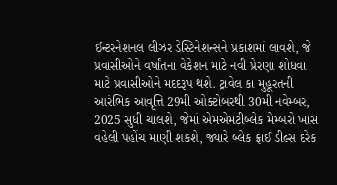ઈન્ટરનેશનલ લીઝર ડેસ્ટિનેશન્સને પ્રકાશમાં લાવશે, જે પ્રવાસીઓને વર્ષાંતના વેકેશન માટે નવી પ્રેરણા શોધવા માટે પ્રવાસીઓને મદદરૂપ થશે. ટ્રાવેલ કા મુહૂરતની આરંભિક આવૃત્તિ 29મી ઓક્ટોબરથી 30મી નવેમ્બર, 2025 સુધી ચાલશે, જેમાં એમએમટીબ્લેક મેમ્બરો ખાસ વહેલી પહોંચ માણી શકશે, જ્યારે બ્લેક ફ્રાઈ ડીલ્સ દરેક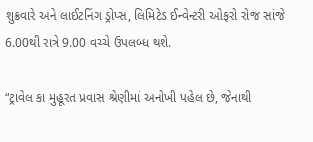શુક્રવારે અને લાઈટનિંગ ડ્રોપ્સ, લિમિટેડ ઈન્વેન્ટરી ઓફરો રોજ સાંજે 6.00થી રાત્રે 9.00 વચ્ચે ઉપલબ્ધ થશે.

“ટ્રાવેલ કા મુહૂરત પ્રવાસ શ્રેણીમાં અનોખી પહેલ છે, જેનાથી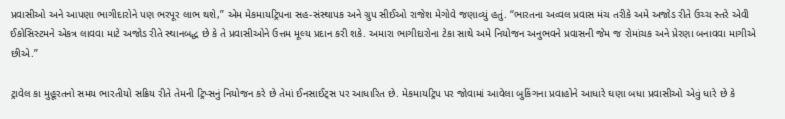પ્રવાસીઓ અને આપણા ભાગીદારોને પણ ભરપૂર લાભ થશે,’’ એમ મેકમાયટ્રિપના સહ-સંસ્થાપક અને ગ્રુપ સીઈઓ રાજેશ મેગોવે જણાવ્યું હતું. ‘‘ભારતના અવ્વલ પ્રવાસ મંચ તરીકે અમે અજોડ રીતે ઉચ્ચ સ્તરે એવી ઈકોસિસ્ટમને એકત્ર લાવવા માટે અજોડ રીતે સ્થાનબદ્ધ છે કે તે પ્રવાસીઓને ઉત્તમ મૂલ્ય પ્રદાન કરી શકે. અમારા ભાગીદારોના ટેકા સાથે અમે નિયોજન અનુભવને પ્રવાસની જેમ જ રોમાંચક અને પ્રેરણા બનાવવા માગીએ છીએ.’’

ટ્રાવેલ કા મુહૂરતનો સમય ભારતીયો સક્રિય રીતે તેમની ટ્રિપ્સનું નિયોજન કરે છે તેમાં ઈનસાઈટ્સ પર આધારિત છે. મેકમાયટ્રિપ પર જોવામાં આવેલા બુકિંગના પ્રવાહોને આધારે ઘણા બધા પ્રવાસીઓ એવું ધારે છે કે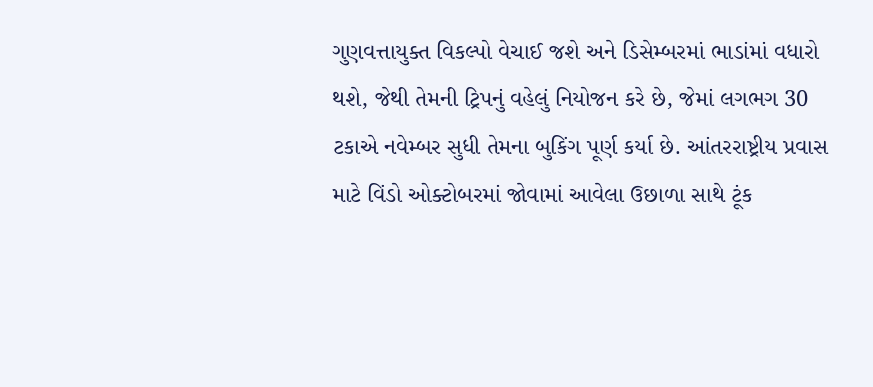ગુણવત્તાયુક્ત વિકલ્પો વેચાઈ જશે અને ડિસેમ્બરમાં ભાડાંમાં વધારો થશે, જેથી તેમની ટ્રિપનું વહેલું નિયોજન કરે છે, જેમાં લગભગ 30 ટકાએ નવેમ્બર સુધી તેમના બુકિંગ પૂર્ણ કર્યા છે. આંતરરાષ્ટ્રીય પ્રવાસ માટે વિંડો ઓક્ટોબરમાં જોવામાં આવેલા ઉછાળા સાથે ટૂંક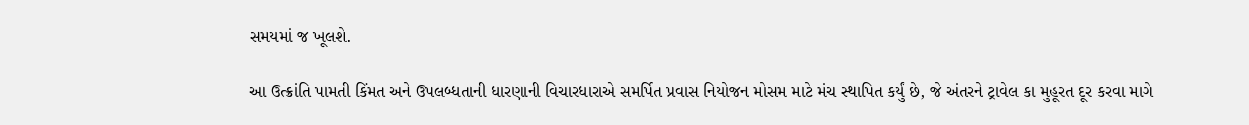સમયમાં જ ખૂલશે.

આ ઉત્ક્રાંતિ પામતી કિંમત અને ઉપલબ્ધતાની ધારણાની વિચારધારાએ સમર્પિત પ્રવાસ નિયોજન મોસમ માટે મંચ સ્થાપિત કર્યું છે, જે અંતરને ટ્રાવેલ કા મુહૂરત દૂર કરવા માગે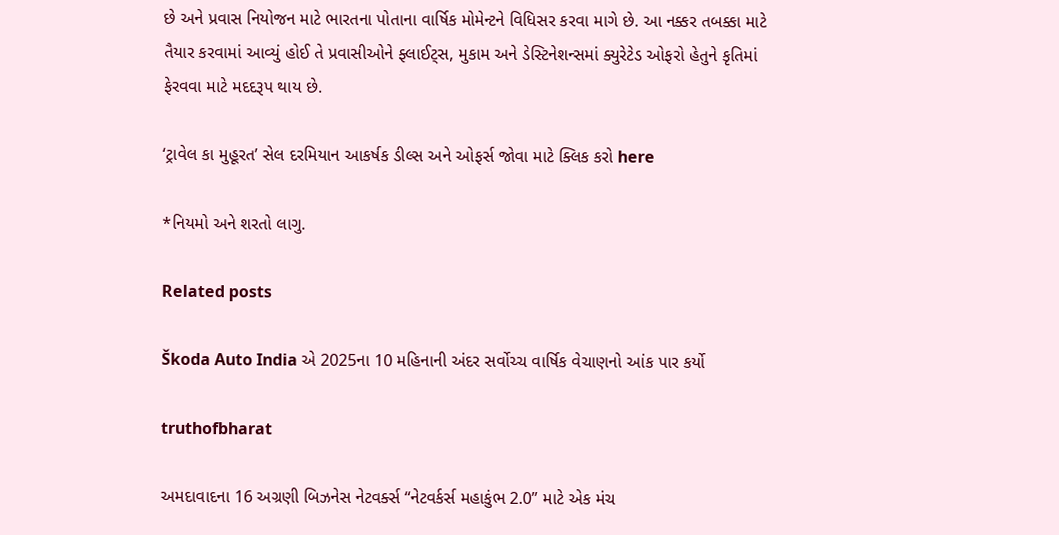છે અને પ્રવાસ નિયોજન માટે ભારતના પોતાના વાર્ષિક મોમેન્ટને વિધિસર કરવા માગે છે. આ નક્કર તબક્કા માટે તૈયાર કરવામાં આવ્યું હોઈ તે પ્રવાસીઓને ફ્લાઈટ્સ, મુકામ અને ડેસ્ટિનેશન્સમાં ક્યુરેટેડ ઓફરો હેતુને કૃતિમાં ફેરવવા માટે મદદરૂપ થાય છે.

‘ટ્રાવેલ કા મુહૂરત’ સેલ દરમિયાન આકર્ષક ડીલ્સ અને ઓફર્સ જોવા માટે ક્લિક કરો here

*નિયમો અને શરતો લાગુ.

Related posts

Škoda Auto India એ 2025ના 10 મહિનાની અંદર સર્વોચ્ચ વાર્ષિક વેચાણનો આંક પાર કર્યો

truthofbharat

અમદાવાદના 16 અગ્રણી બિઝનેસ નેટવર્ક્સ “નેટવર્કર્સ મહાકુંભ 2.0” માટે એક મંચ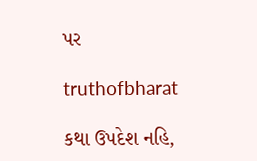પર

truthofbharat

કથા ઉપદેશ નહિ,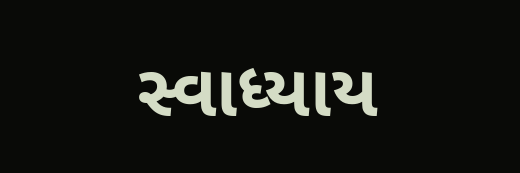સ્વાધ્યાય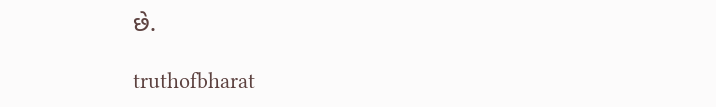છે.

truthofbharat